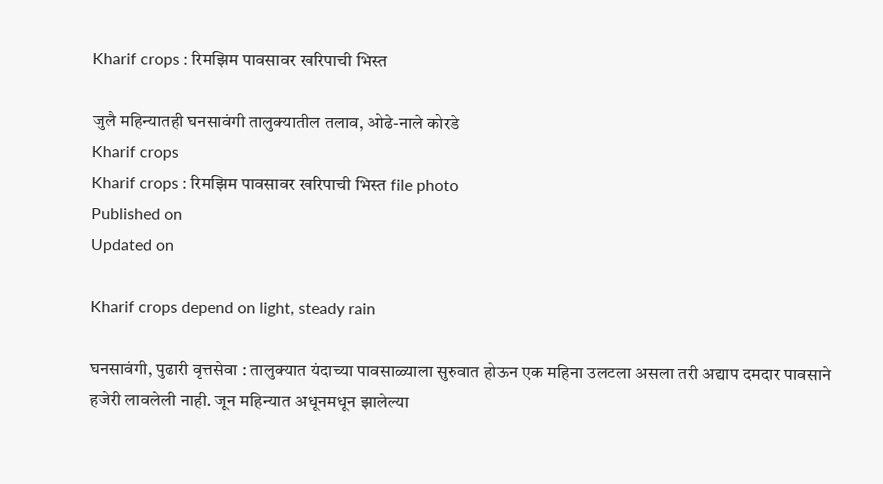Kharif crops : रिमझिम पावसावर खरिपाची भिस्त

जुलै महिन्यातही घनसावंगी तालुक्यातील तलाव, ओढे-नाले कोरडे
Kharif crops
Kharif crops : रिमझिम पावसावर खरिपाची भिस्त file photo
Published on
Updated on

Kharif crops depend on light, steady rain

घनसावंगी, पुढारी वृत्तसेवा : तालुक्यात यंदाच्या पावसाळ्याला सुरुवात होऊन एक महिना उलटला असला तरी अद्याप दमदार पावसाने हजेरी लावलेली नाही. जून महिन्यात अधूनमधून झालेल्या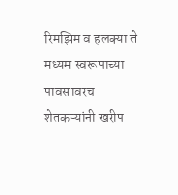रिमझिम व हलक्या ते मध्यम स्वरूपाच्या पावसावरच शेतकऱ्यांनी खरीप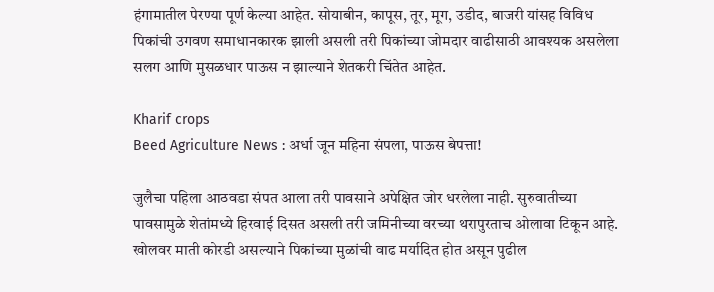हंगामातील पेरण्या पूर्ण केल्या आहेत. सोयाबीन, कापूस, तूर, मूग, उडीद, बाजरी यांसह विविध पिकांची उगवण समाधानकारक झाली असली तरी पिकांच्या जोमदार वाढीसाठी आवश्यक असलेला सलग आणि मुसळधार पाऊस न झाल्याने शेतकरी चिंतेत आहेत.

Kharif crops
Beed Agriculture News : अर्धा जून महिना संपला, पाऊस बेपत्ता!

जुलैचा पहिला आठवडा संपत आला तरी पावसाने अपेक्षित जोर धरलेला नाही. सुरुवातीच्या पावसामुळे शेतांमध्ये हिरवाई दिसत असली तरी जमिनीच्या वरच्या थरापुरताच ओलावा टिकून आहे. खोलवर माती कोरडी असल्याने पिकांच्या मुळांची वाढ मर्यादित होत असून पुढील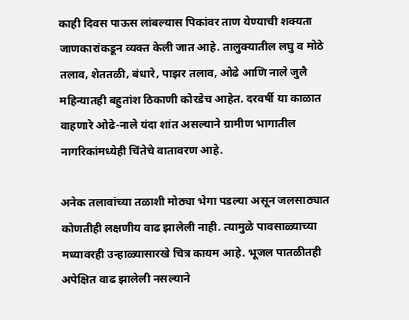काही दिवस पाऊस लांबल्यास पिकांवर ताण येण्याची शक्यता जाणकारांकडून व्यक्त केली जात आहे. तालुक्यातील लघु व मोठे तलाव, शेततळी, बंधारे, पाझर तलाव, ओढे आणि नाले जुलै महिन्यातही बहुतांश ठिकाणी कोरडेच आहेत. दरवर्षी या काळात वाहणारे ओढे-नाले यंदा शांत असल्याने ग्रामीण भागातील नागरिकांमध्येही चिंतेचे वातावरण आहे.

अनेक तलावांच्या तळाशी मोठ्या भेगा पडल्या असून जलसाठ्यात कोणतीही लक्षणीय वाढ झालेली नाही. त्यामुळे पावसाळ्याच्या मध्यावरही उन्हाळ्यासारखे चित्र कायम आहे. भूजल पातळीतही अपेक्षित वाढ झालेली नसल्याने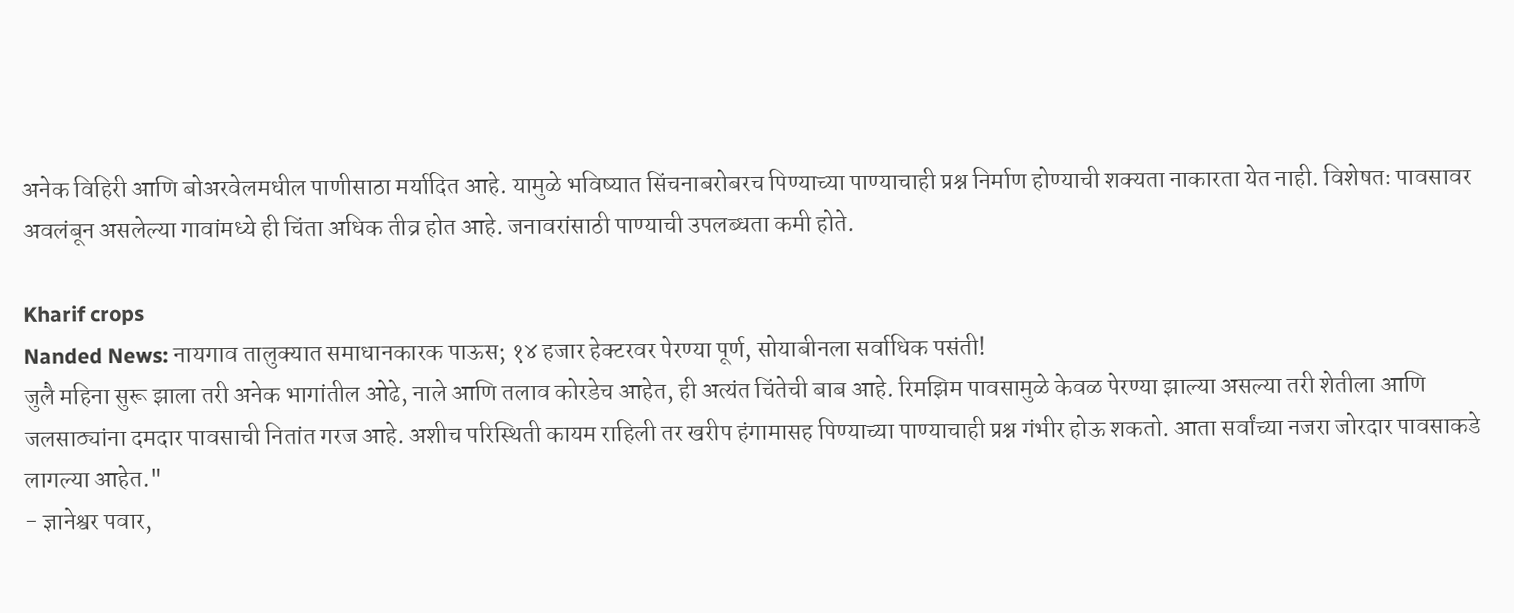अनेक विहिरी आणि बोअरवेलमधील पाणीसाठा मर्यादित आहे. यामुळे भविष्यात सिंचनाबरोबरच पिण्याच्या पाण्याचाही प्रश्न निर्माण होण्याची शक्यता नाकारता येत नाही. विशेषतः पावसावर अवलंबून असलेल्या गावांमध्ये ही चिंता अधिक तीव्र होत आहे. जनावरांसाठी पाण्याची उपलब्धता कमी होते.

Kharif crops
Nanded News: नायगाव तालुक्यात समाधानकारक पाऊस; १४ हजार हेक्टरवर पेरण्या पूर्ण, सोयाबीनला सर्वाधिक पसंती!
जुलै महिना सुरू झाला तरी अनेक भागांतील ओढे, नाले आणि तलाव कोरडेच आहेत, ही अत्यंत चिंतेची बाब आहे. रिमझिम पावसामुळे केवळ पेरण्या झाल्या असल्या तरी शेतीला आणि जलसाठ्यांना दमदार पावसाची नितांत गरज आहे. अशीच परिस्थिती कायम राहिली तर खरीप हंगामासह पिण्याच्या पाण्याचाही प्रश्न गंभीर होऊ शकतो. आता सर्वांच्या नजरा जोरदार पावसाकडे लागल्या आहेत."
- ज्ञानेश्वर पवार,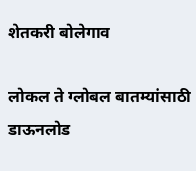शेतकरी बोलेगाव

लोकल ते ग्लोबल बातम्यांसाठी डाऊनलोड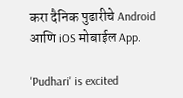करा दैनिक पुढारीचे Android आणि iOS मोबाईल App.

'Pudhari' is excited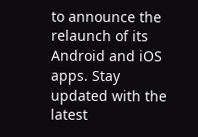to announce the relaunch of its Android and iOS apps. Stay updated with the latest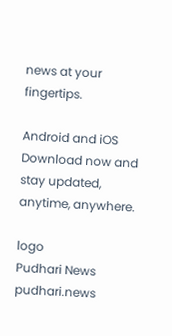news at your fingertips.

Android and iOS Download now and stay updated, anytime, anywhere.

logo
Pudhari News
pudhari.news